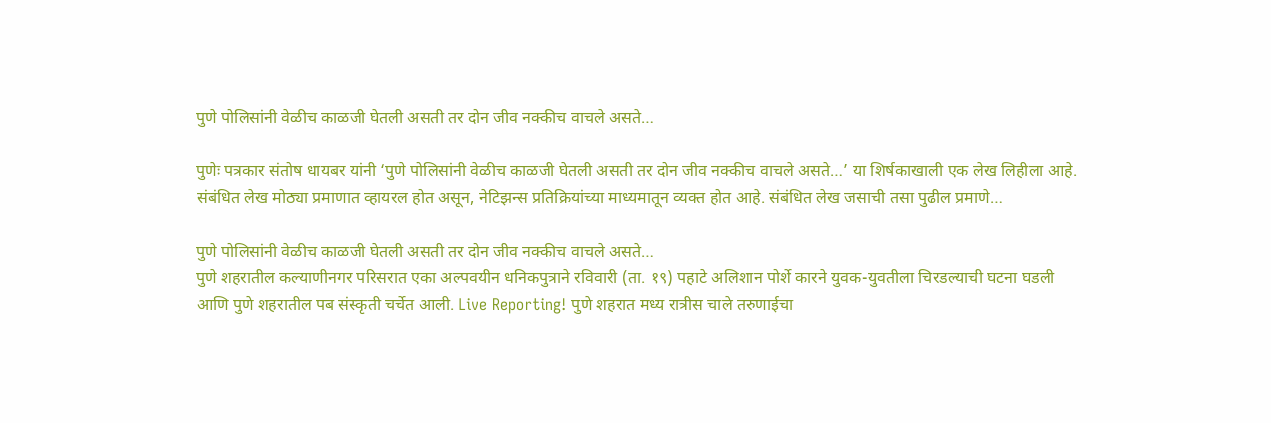पुणे पोलिसांनी वेळीच काळजी घेतली असती तर दोन जीव नक्कीच वाचले असते…

पुणेः पत्रकार संतोष धायबर यांनी ‘पुणे पोलिसांनी वेळीच काळजी घेतली असती तर दोन जीव नक्कीच वाचले असते…’ या शिर्षकाखाली एक लेख लिहीला आहे. संबंधित लेख मोठ्या प्रमाणात व्हायरल होत असून, नेटिझन्स प्रतिक्रियांच्या माध्यमातून व्यक्त होत आहे. संबंधित लेख जसाची तसा पुढील प्रमाणे…

पुणे पोलिसांनी वेळीच काळजी घेतली असती तर दोन जीव नक्कीच वाचले असते…
पुणे शहरातील कल्याणीनगर परिसरात एका अल्पवयीन धनिकपुत्राने रविवारी (ता. १९) पहाटे अलिशान पोर्शे कारने युवक-युवतीला चिरडल्याची घटना घडली आणि पुणे शहरातील पब संस्कृती चर्चेत आली. Live Reporting! पुणे शहरात मध्य रात्रीस चाले तरुणाईचा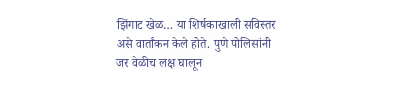झिंगाट खेळ… या शिर्षकाखाली सविस्तर असे वार्तांकन केले होते. पुणे पोलिसांनी जर वेळीच लक्ष घालून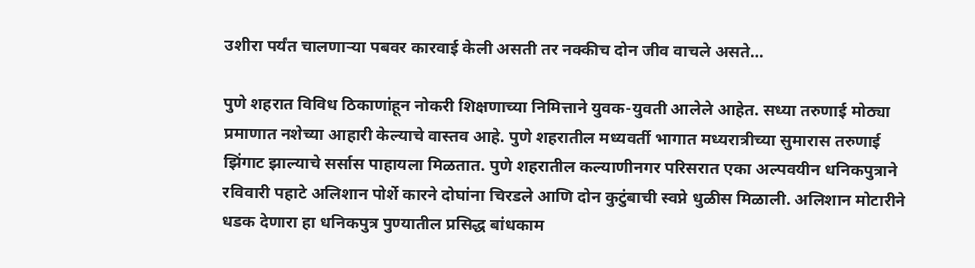उशीरा पर्यंत चालणाऱ्या पबवर कारवाई केली असती तर नक्कीच दोन जीव वाचले असते…

पुणे शहरात विविध ठिकाणांहून नोकरी शिक्षणाच्या निमित्ताने युवक-युवती आलेले आहेत. सध्या तरुणाई मोठ्या प्रमाणात नशेच्या आहारी केल्याचे वास्तव आहे. पुणे शहरातील मध्यवर्ती भागात मध्यरात्रीच्या सुमारास तरुणाई झिंगाट झाल्याचे सर्सास पाहायला मिळतात. पुणे शहरातील कल्याणीनगर परिसरात एका अल्पवयीन धनिकपुत्राने रविवारी पहाटे अलिशान पोर्शे कारने दोघांना चिरडले आणि दोन कुटुंबाची स्वप्ने धुळीस मिळाली. अलिशान मोटारीने धडक देणारा हा धनिकपुत्र पुण्यातील प्रसिद्ध बांधकाम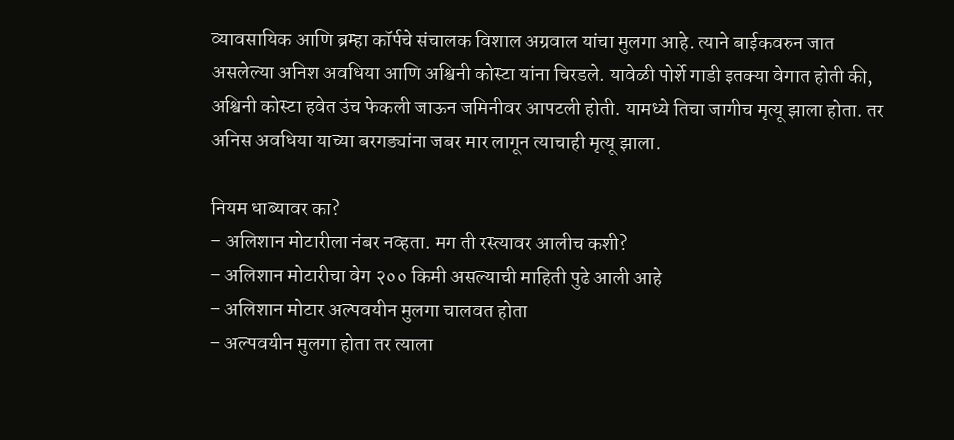व्यावसायिक आणि ब्रम्हा कॉर्पचे संचालक विशाल अग्रवाल यांचा मुलगा आहे. त्याने बाईकवरुन जात असलेल्या अनिश अवधिया आणि अश्विनी कोस्टा यांना चिरडले. यावेळी पोर्शे गाडी इतक्या वेगात होती की, अश्विनी कोस्टा हवेत उंच फेकली जाऊन जमिनीवर आपटली होती. यामध्ये तिचा जागीच मृत्यू झाला होता. तर अनिस अवधिया याच्या बरगड्यांना जबर मार लागून त्याचाही मृत्यू झाला.

नियम धाब्यावर का?
– अलिशान मोटारीला नंबर नव्हता. मग ती रस्त्यावर आलीच कशी?
– अलिशान मोटारीचा वेग २०० किमी असल्याची माहिती पुढे आली आहे
– अलिशान मोटार अल्पवयीन मुलगा चालवत होता
– अल्पवयीन मुलगा होता तर त्याला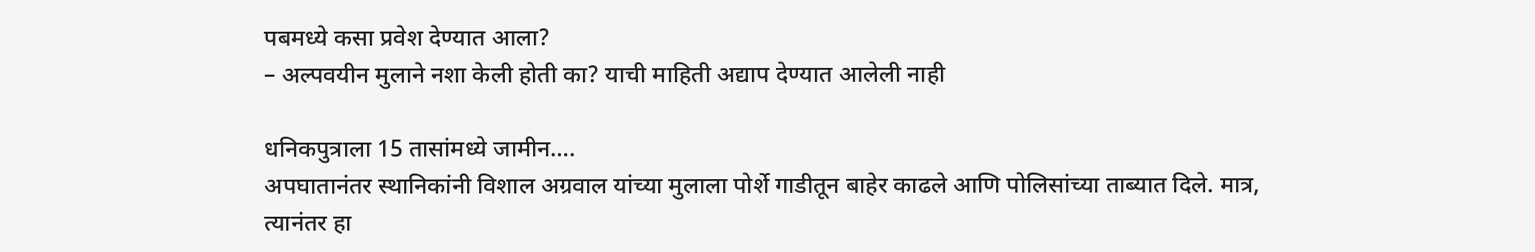पबमध्ये कसा प्रवेश देण्यात आला?
– अल्पवयीन मुलाने नशा केली होती का? याची माहिती अद्याप देण्यात आलेली नाही

धनिकपुत्राला 15 तासांमध्ये जामीन….
अपघातानंतर स्थानिकांनी विशाल अग्रवाल यांच्या मुलाला पोर्शे गाडीतून बाहेर काढले आणि पोलिसांच्या ताब्यात दिले. मात्र, त्यानंतर हा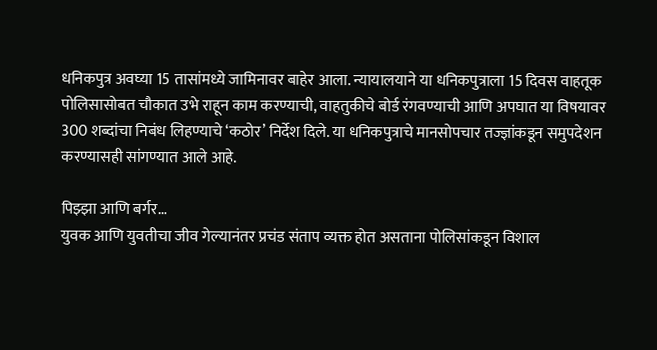धनिकपुत्र अवघ्या 15 तासांमध्ये जामिनावर बाहेर आला. न्यायालयाने या धनिकपुत्राला 15 दिवस वाहतूक पोलिसासोबत चौकात उभे राहून काम करण्याची, वाहतुकीचे बोर्ड रंगवण्याची आणि अपघात या विषयावर 300 शब्दांचा निबंध लिहण्याचे ‘कठोर’ निर्देश दिले. या धनिकपुत्राचे मानसोपचार तज्ज्ञांकडून समुपदेशन करण्यासही सांगण्यात आले आहे.

पिझ्झा आणि बर्गर…
युवक आणि युवतीचा जीव गेल्यानंतर प्रचंड संताप व्यक्त होत असताना पोलिसांकडून विशाल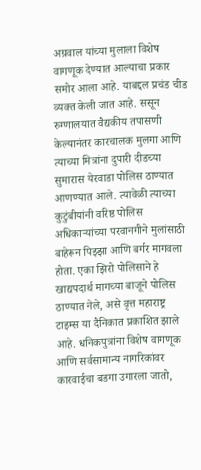अग्रवाल यांच्या मुलाला विशेष वागणूक देण्यात आल्याचा प्रकार समोर आला आहे. याबद्दल प्रचंड चीड व्यक्त केली जात आहे. ससून रुग्णालयात वैद्यकीय तपासणी केल्यानंतर कारचालक मुलगा आणि त्याच्या मित्रांना दुपारी दीडच्या सुमारास येरवाडा पोलिस ठाण्यात आणण्यात आले. त्यावेळी त्याच्या कुटुंबीयांनी वरिष्ठ पोलिस अधिकाऱ्यांच्या परवानगीने मुलांसाठी बाहेरून पिझ्झा आणि बर्गर मागवला होता. एका झिरो पोलिसाने हे खाद्यपदार्थ मागच्या बाजूने पोलिस ठाण्यात नेले, असे वृत्त महाराष्ट्र टाइम्स या दैनिकात प्रकाशित झाले आहे. धनिकपुत्रांना विशेष वागणूक आणि सर्वसामान्य नागरिकांवर कारवाईचा बडगा उगारला जातो,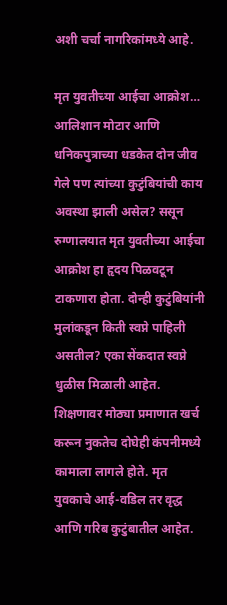अशी चर्चा नागरिकांमध्ये आहे.

मृत युवतीच्या आईचा आक्रोश…
आलिशान मोटार आणि धनिकपुत्राच्या धडकेत दोन जीव गेले पण त्यांच्या कुटुंबियांची काय अवस्था झाली असेल? ससून रुग्णालयात मृत युवतीच्या आईचा आक्रोश हा हृदय पिळवटून टाकणारा होता. दोन्ही कुटुंबियांनी मुलांकडून किती स्वप्ने पाहिली असतील? एका सेंकदात स्वप्ने धुळीस मिळाली आहेत. शिक्षणावर मोठ्या प्रमाणात खर्च करून नुकतेच दोघेही कंपनीमध्ये कामाला लागले होते. मृत युवकाचे आई-वडिल तर वृद्ध आणि गरिब कुटुंबातील आहेत.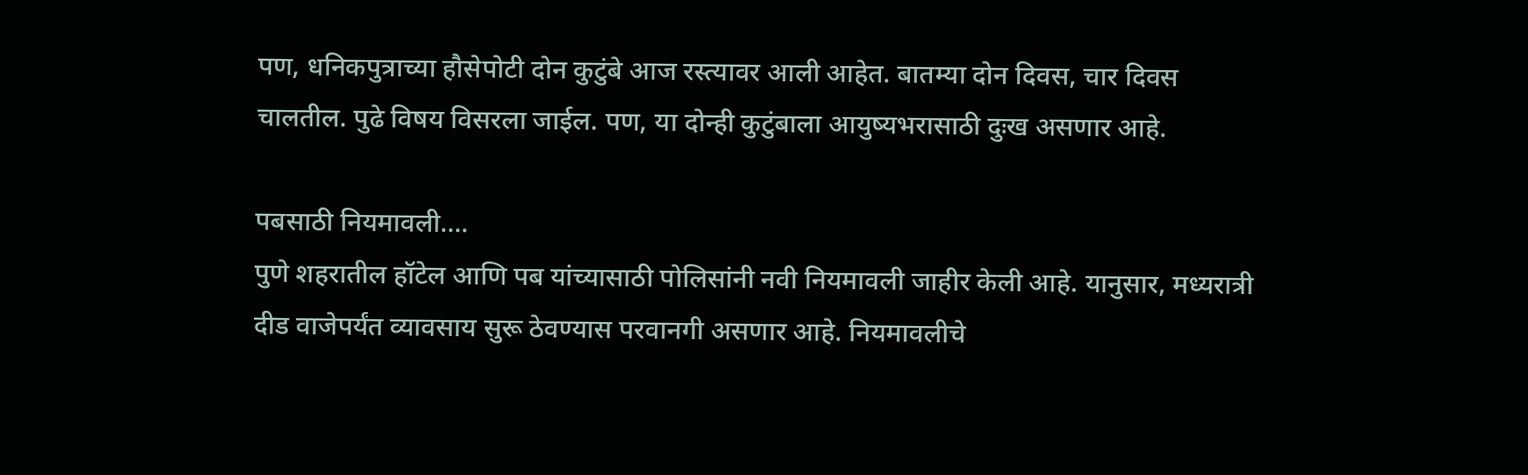पण, धनिकपुत्राच्या हौसेपोटी दोन कुटुंबे आज रस्त्यावर आली आहेत. बातम्या दोन दिवस, चार दिवस चालतील. पुढे विषय विसरला जाईल. पण, या दोन्ही कुटुंबाला आयुष्यभरासाठी दुःख असणार आहे.

पबसाठी नियमावली….
पुणे शहरातील हॉटेल आणि पब यांच्यासाठी पोलिसांनी नवी नियमावली जाहीर केली आहे. यानुसार, मध्यरात्री दीड वाजेपर्यंत व्यावसाय सुरू ठेवण्यास परवानगी असणार आहे. नियमावलीचे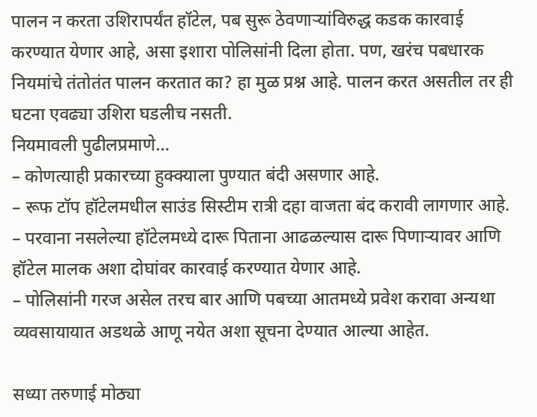पालन न करता उशिरापर्यंत हॉटेल, पब सुरू ठेवणाऱ्यांविरुद्ध कडक कारवाई करण्यात येणार आहे, असा इशारा पोलिसांनी दिला होता. पण, खरंच पबधारक नियमांचे तंतोतंत पालन करतात का? हा मुळ प्रश्न आहे. पालन करत असतील तर ही घटना एवढ्या उशिरा घडलीच नसती.
नियमावली पुढीलप्रमाणे…
– कोणत्याही प्रकारच्या हुक्क्याला पुण्यात बंदी असणार आहे.
– रूफ टॉप हॉटेलमधील साउंड सिस्टीम रात्री दहा वाजता बंद करावी लागणार आहे.
– परवाना नसलेल्या हॉटेलमध्ये दारू पिताना आढळल्यास दारू पिणाऱ्यावर आणि हॉटेल मालक अशा दोघांवर कारवाई करण्यात येणार आहे.
– पोलिसांनी गरज असेल तरच बार आणि पबच्या आतमध्ये प्रवेश करावा अन्यथा व्यवसायायात अडथळे आणू नयेत अशा सूचना देण्यात आल्या आहेत.

सध्या तरुणाई मोठ्या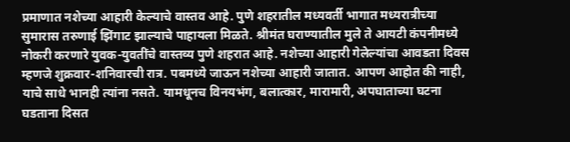प्रमाणात नशेच्या आहारी केल्याचे वास्तव आहे. पुणे शहरातील मध्यवर्ती भागात मध्यरात्रीच्या सुमारास तरुणाई झिंगाट झाल्याचे पाहायला मिळते. श्रीमंत घराण्यातील मुले ते आयटी कंपनीमध्ये नोकरी करणारे युवक-युवतींचे वास्तव्य पुणे शहरात आहे. नशेच्या आहारी गेलेल्यांचा आवडता दिवस म्हणजे शुक्रवार-शनिवारची रात्र. पबमध्ये जाऊन नशेच्या आहारी जातात. आपण आहोत की नाही, याचे साधे भानही त्यांना नसते. यामधूनच विनयभंग, बलात्कार, मारामारी, अपघाताच्या घटना घडताना दिसत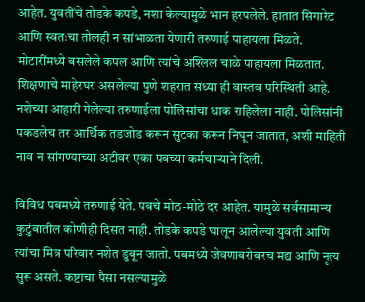आहेत. युवतींचे तोडके कपडे, नशा केल्यामुळे भान हरपलेले. हातात सिगारेट आणि स्वतःचा तोलही न सांभाळता येणारी तरुणाई पाहायला मिळते. मोटारींमध्ये बसलेले कपल आणि त्यांचे अश्लिल चाळे पाहायला मिळतात. शिक्षणाचे माहेरघर असलेल्या पुणे शहरात सध्या ही वास्तव परिस्थिती आहे. नशेच्या आहारी गेलेल्या तरुणाईला पोलिसांचा धाक राहिलेला नाही. पोलिसांनी पकडलेच तर आर्थिक तडजोड करून सुटका करून निघून जातात, अशी माहिती नाव न सांगण्याच्या अटीवर एका पबच्या कर्मचाऱ्याने दिली.

विविध पबमध्ये तरुणाई येते. पबचे मोठ-मोठे दर आहेत. यामुळे सर्वसामान्य कुटुंबातील कोणीही दिसत नाही. तोडके कपडे घालून आलेल्या युवती आणि त्यांचा मित्र परिवार नशेत डुबून जातो. पबमध्ये जेवणाबरोबरच मद्य आणि नृत्य सुरू असते. कष्टाचा पैसा नसल्यामुळे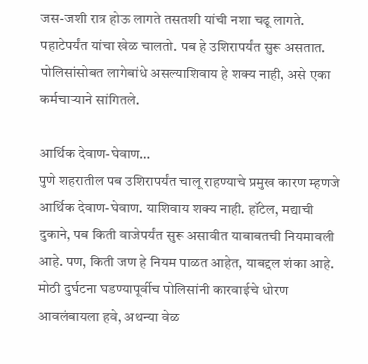जस-जशी रात्र होऊ लागते तसतशी यांची नशा चढू लागते. पहाटेपर्यंत यांचा खेळ चालतो. पब हे उशिरापर्यंत सुरू असतात. पोलिसांसोबत लागेबांधे असल्याशिवाय हे शक्य नाही, असे एका कर्मचाऱ्याने सांगितले.

आर्थिक देवाण-घेवाण…
पुणे शहरातील पब उशिरापर्यंत चालू राहण्याचे प्रमुख कारण म्हणजे आर्थिक देवाण-घेवाण. याशिवाय शक्य नाही. हॉटेल, मद्याची दुकाने, पब किती वाजेपर्यंत सुरू असावीत याबाबतची नियमावली आहे. पण, किती जण हे नियम पाळत आहेत, याबद्दल शंका आहे. मोठी दुर्घटना घडण्यापूर्वीच पोलिसांनी कारवाईचे धोरण आवलंबायला हवे, अथन्या वेळ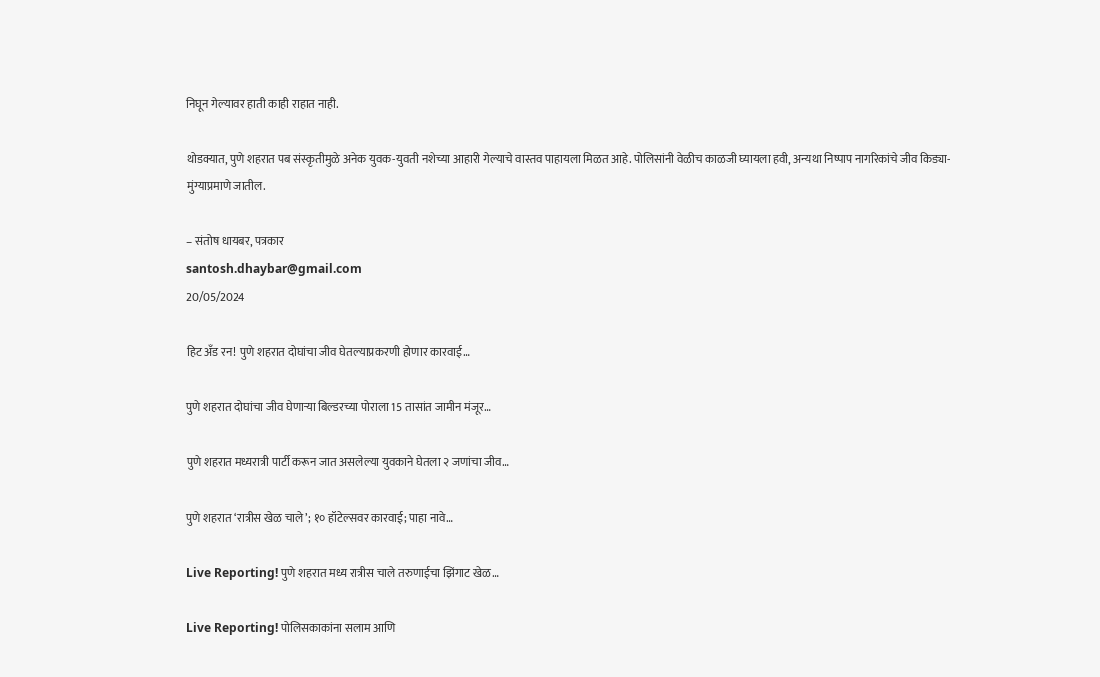निघून गेल्यावर हाती काही राहात नाही.

थोडक्यात, पुणे शहरात पब संस्कृतीमुळे अनेक युवक-युवती नशेच्या आहारी गेल्याचे वास्तव पाहायला मिळत आहे. पोलिसांनी वेळीच काळजी घ्यायला हवी, अन्यथा निष्पाप नागरिकांचे जीव किड्या-मुंग्याप्रमाणे जातील.

– संतोष धायबर, पत्रकार
santosh.dhaybar@gmail.com
20/05/2024

हिट अँड रन! पुणे शहरात दोघांचा जीव घेतल्याप्रकरणी होणार कारवाई…

पुणे शहरात दोघांचा जीव घेणाऱ्या बिल्डरच्या पोराला 15 तासांत जामीन मंजूर…

पुणे शहरात मध्यरात्री पार्टी करून जात असलेल्या युवकाने घेतला २ जणांचा जीव…

पुणे शहरात ‘रात्रीस खेळ चाले’; १० हॉटेल्सवर कारवाई; पाहा नावे…

Live Reporting! पुणे शहरात मध्य रात्रीस चाले तरुणाईचा झिंगाट खेळ…

Live Reporting! पोलिसकाकांना सलाम आणि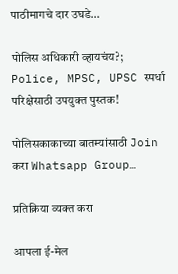पाठीमागचे दार उघडे…

पोलिस अधिकारी व्हायचंय?; Police, MPSC, UPSC स्पर्धा परिक्षेसाठी उपयुक्त पुस्तक!

पोलिसकाकाच्या बातम्यांसाठी Join करा Whatsapp Group…

प्रतिक्रिया व्यक्त करा

आपला ई-मेल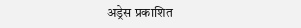अड्रेस प्रकाशित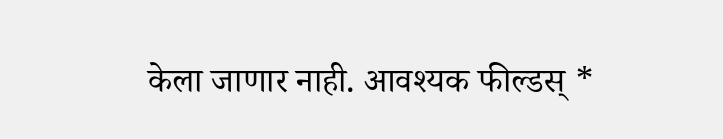केला जाणार नाही. आवश्यक फील्डस् *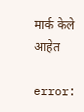मार्क केले आहेत

error: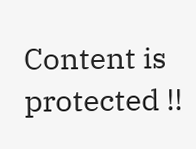Content is protected !!